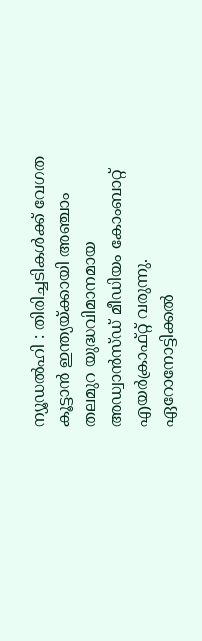ന്യൂഡൽഹി : തിരിച്ചടികൾക്ക് വേഗത കൂട്ടാൻ ഇന്ത്യയ്ക്കായി അഞ്ചാം തലമുറ യുദ്ധവിമാനമായ അഡ്വാൻസ്ഡ് മീഡിയം കോംബാറ്റ് എയർക്രാഫ്റ്റ് വരുന്നു. ഏറോനോട്ടിക്കൽ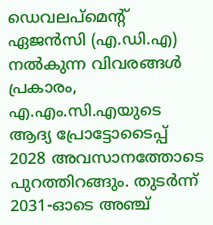ഡെവലപ്മെന്റ് ഏജൻസി (എ.ഡി.എ) നൽകുന്ന വിവരങ്ങൾ പ്രകാരം, എ.എം.സി.എയുടെ ആദ്യ പ്രോട്ടോടൈപ്പ് 2028 അവസാനത്തോടെ പുറത്തിറങ്ങും. തുടർന്ന് 2031-ഓടെ അഞ്ച്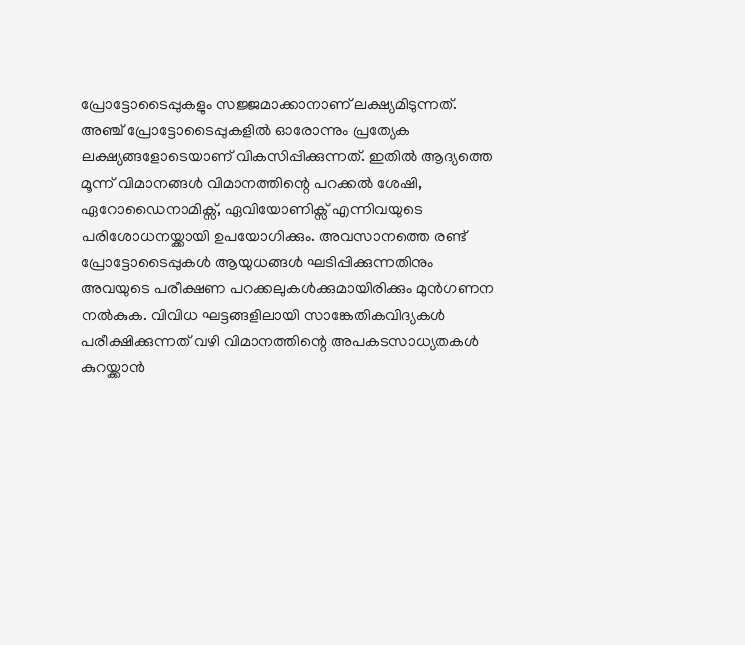പ്രോട്ടോടൈപ്പുകളും സജ്ജമാക്കാനാണ് ലക്ഷ്യമിടുന്നത്.
അഞ്ച് പ്രോട്ടോടൈപ്പുകളിൽ ഓരോന്നും പ്രത്യേക ലക്ഷ്യങ്ങളോടെയാണ് വികസിപ്പിക്കുന്നത്. ഇതിൽ ആദ്യത്തെ മൂന്ന് വിമാനങ്ങൾ വിമാനത്തിന്റെ പറക്കൽ ശേഷി, ഏറോഡൈനാമിക്സ്, ഏവിയോണിക്സ് എന്നിവയുടെ പരിശോധനയ്ക്കായി ഉപയോഗിക്കും. അവസാനത്തെ രണ്ട് പ്രോട്ടോടൈപ്പുകൾ ആയുധങ്ങൾ ഘടിപ്പിക്കുന്നതിനും അവയുടെ പരീക്ഷണ പറക്കലുകൾക്കുമായിരിക്കും മുൻഗണന നൽകുക. വിവിധ ഘട്ടങ്ങളിലായി സാങ്കേതികവിദ്യകൾ പരീക്ഷിക്കുന്നത് വഴി വിമാനത്തിന്റെ അപകടസാധ്യതകൾ കുറയ്ക്കാൻ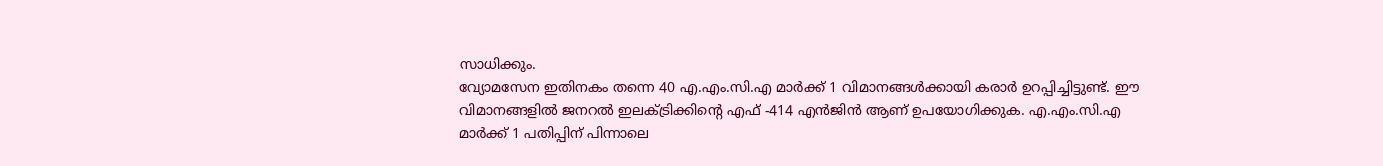സാധിക്കും.
വ്യോമസേന ഇതിനകം തന്നെ 40 എ.എം.സി.എ മാർക്ക് 1 വിമാനങ്ങൾക്കായി കരാർ ഉറപ്പിച്ചിട്ടുണ്ട്. ഈ വിമാനങ്ങളിൽ ജനറൽ ഇലക്ട്രിക്കിന്റെ എഫ് -414 എൻജിൻ ആണ് ഉപയോഗിക്കുക. എ.എം.സി.എ മാർക്ക് 1 പതിപ്പിന് പിന്നാലെ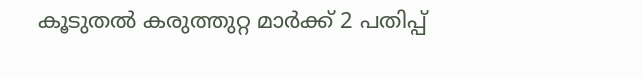കൂടുതൽ കരുത്തുറ്റ മാർക്ക് 2 പതിപ്പ്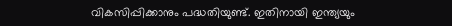വികസിപ്പിക്കാനും പദ്ധതിയുണ്ട്. ഇതിനായി ഇന്ത്യയും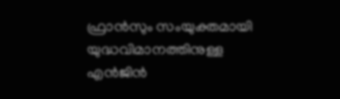ഫ്രാൻസും സംയുക്തമായി യുദ്ധവിമാനത്തിനുള്ള എൻജിൻ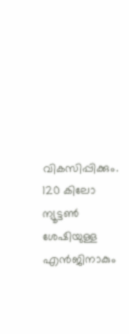വികസിപ്പിക്കും. 120 കിലോ ന്യൂട്ടൺ ശേഷിയുള്ള എൻജിനാകും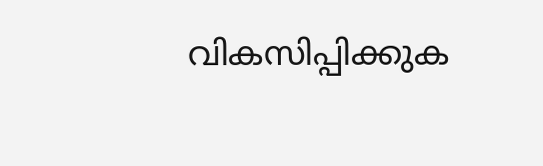വികസിപ്പിക്കുക